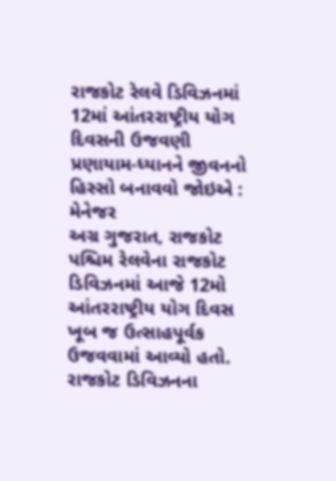રાજકોટ રેલવે ડિવિઝનમાં 12માં આંતરરાષ્ટ્રીય યોગ દિવસની ઉજવણી
પ્રણાયામ-ધ્યાનને જીવનનો હિસ્સો બનાવવો જોઇએ : મેનેજર
અગ્ર ગુજરાત, રાજકોટ
પશ્ચિમ રેલવેના રાજકોટ ડિવિઝનમાં આજે 12મો આંતરરાષ્ટ્રીય યોગ દિવસ ખૂબ જ ઉત્સાહપૂર્વક ઉજવવામાં આવ્યો હતો. રાજકોટ ડિવિઝનના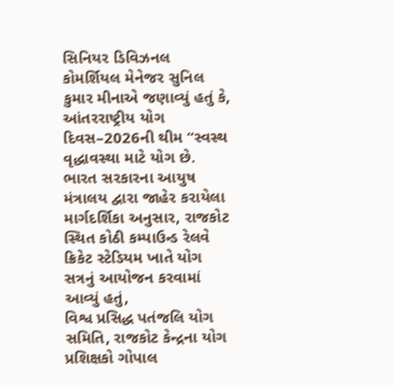સિનિયર ડિવિઝનલ કોમર્શિયલ મેનેજર સુનિલ કુમાર મીનાએ જણાવ્યું હતું કે, આંતરરાષ્ટ્રીય યોગ દિવસ–2026ની થીમ “સ્વસ્થ વૃદ્ધાવસ્થા માટે યોગ છે. ભારત સરકારના આયુષ મંત્રાલય દ્વારા જાહેર કરાયેલા માર્ગદર્શિકા અનુસાર, રાજકોટ સ્થિત કોઠી કમ્પાઉન્ડ રેલવે ક્રિકેટ સ્ટેડિયમ ખાતે યોગ સત્રનું આયોજન કરવામાં આવ્યું હતું,
વિશ્વ પ્રસિદ્ધ પતંજલિ યોગ સમિતિ, રાજકોટ કેન્દ્રના યોગ પ્રશિક્ષકો ગોપાલ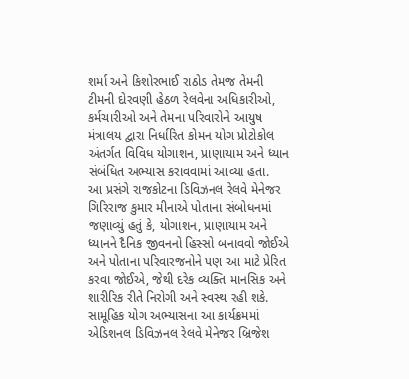શર્મા અને કિશોરભાઈ રાઠોડ તેમજ તેમની ટીમની દોરવણી હેઠળ રેલવેના અધિકારીઓ, કર્મચારીઓ અને તેમના પરિવારોને આયુષ મંત્રાલય દ્વારા નિર્ધારિત કોમન યોગ પ્રોટોકોલ અંતર્ગત વિવિધ યોગાશન, પ્રાણાયામ અને ધ્યાન સંબંધિત અભ્યાસ કરાવવામાં આવ્યા હતા.
આ પ્રસંગે રાજકોટના ડિવિઝનલ રેલવે મેનેજર ગિરિરાજ કુમાર મીનાએ પોતાના સંબોધનમાં જણાવ્યું હતું કે, યોગાશન, પ્રાણાયામ અને ધ્યાનને દૈનિક જીવનનો હિસ્સો બનાવવો જોઈએ અને પોતાના પરિવારજનોને પણ આ માટે પ્રેરિત કરવા જોઈએ, જેથી દરેક વ્યક્તિ માનસિક અને શારીરિક રીતે નિરોગી અને સ્વસ્થ રહી શકે.
સામૂહિક યોગ અભ્યાસના આ કાર્યક્રમમાં એડિશનલ ડિવિઝનલ રેલવે મેનેજર બ્રિજેશ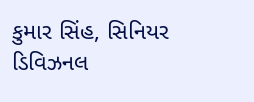કુમાર સિંહ, સિનિયર ડિવિઝનલ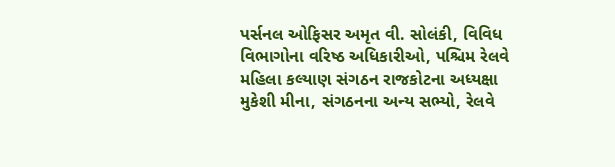પર્સનલ ઓફિસર અમૃત વી. સોલંકી, વિવિધ વિભાગોના વરિષ્ઠ અધિકારીઓ, પશ્ચિમ રેલવે મહિલા કલ્યાણ સંગઠન રાજકોટના અધ્યક્ષા મુકેશી મીના, સંગઠનના અન્ય સભ્યો, રેલવે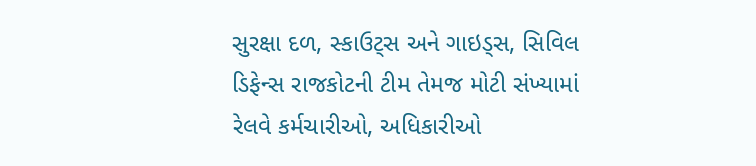સુરક્ષા દળ, સ્કાઉટ્સ અને ગાઇડ્સ, સિવિલ ડિફેન્સ રાજકોટની ટીમ તેમજ મોટી સંખ્યામાં રેલવે કર્મચારીઓ, અધિકારીઓ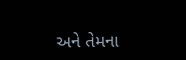અને તેમના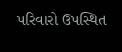પરિવારો ઉપસ્થિત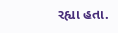રહ્યા હતા.